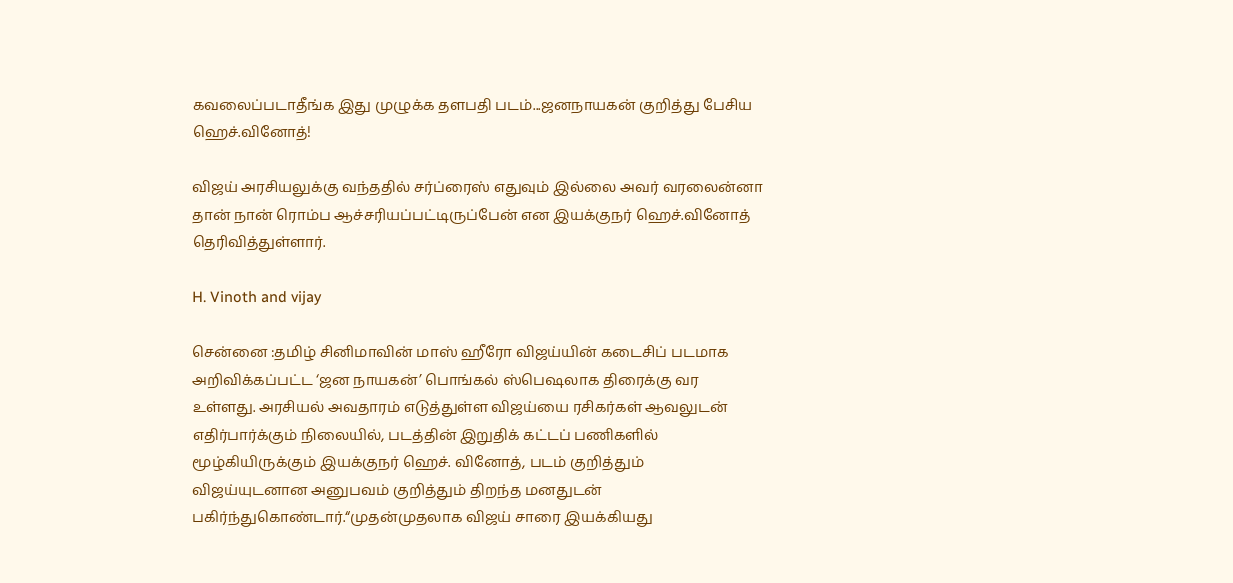கவலைப்படாதீங்க இது முழுக்க தளபதி படம்...ஜனநாயகன் குறித்து பேசிய ஹெச்.வினோத்!

விஜய் அரசியலுக்கு வந்ததில் சர்ப்ரைஸ் எதுவும் இல்லை அவர் வரலைன்னா தான் நான் ரொம்ப ஆச்சரியப்பட்டிருப்பேன் என இயக்குநர் ஹெச்.வினோத் தெரிவித்துள்ளார்.

H. Vinoth and vijay

சென்னை :தமிழ் சினிமாவின் மாஸ் ஹீரோ விஜய்யின் கடைசிப் படமாக அறிவிக்கப்பட்ட ‘ஜன நாயகன்’ பொங்கல் ஸ்பெஷலாக திரைக்கு வர உள்ளது. அரசியல் அவதாரம் எடுத்துள்ள விஜய்யை ரசிகர்கள் ஆவலுடன் எதிர்பார்க்கும் நிலையில், படத்தின் இறுதிக் கட்டப் பணிகளில் மூழ்கியிருக்கும் இயக்குநர் ஹெச். வினோத், படம் குறித்தும் விஜய்யுடனான அனுபவம் குறித்தும் திறந்த மனதுடன் பகிர்ந்துகொண்டார்.“முதன்முதலாக விஜய் சாரை இயக்கியது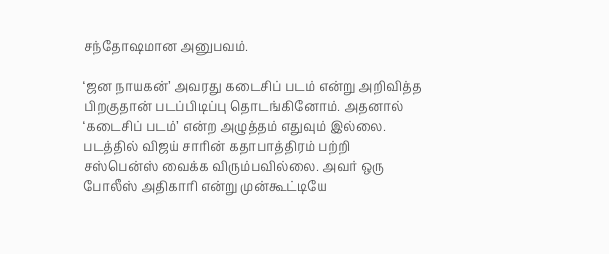சந்தோஷமான அனுபவம்.

‘ஜன நாயகன்’ அவரது கடைசிப் படம் என்று அறிவித்த பிறகுதான் படப்பிடிப்பு தொடங்கினோம். அதனால் ‘கடைசிப் படம்’ என்ற அழுத்தம் எதுவும் இல்லை. படத்தில் விஜய் சாரின் கதாபாத்திரம் பற்றி சஸ்பென்ஸ் வைக்க விரும்பவில்லை. அவர் ஒரு போலீஸ் அதிகாரி என்று முன்கூட்டியே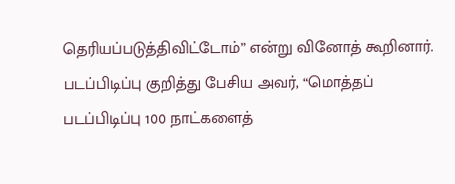தெரியப்படுத்திவிட்டோம்” என்று வினோத் கூறினார். படப்பிடிப்பு குறித்து பேசிய அவர், “மொத்தப் படப்பிடிப்பு 100 நாட்களைத்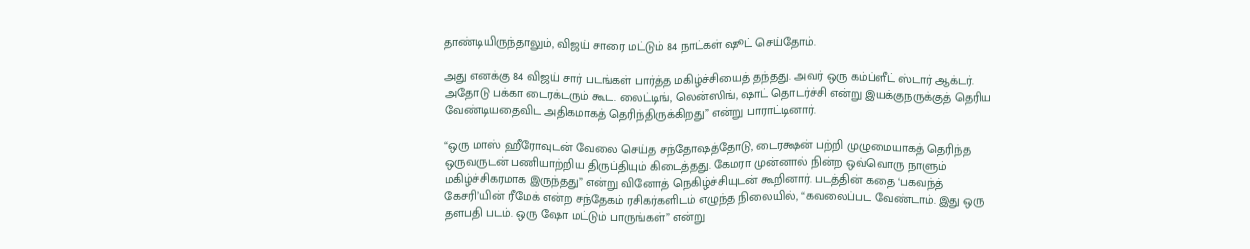தாண்டியிருந்தாலும், விஜய் சாரை மட்டும் 84 நாட்கள் ஷூட் செய்தோம்.

அது எனக்கு 84 விஜய் சார் படங்கள் பார்த்த மகிழ்ச்சியைத் தந்தது. அவர் ஒரு கம்ப்ளீட் ஸ்டார் ஆக்டர். அதோடு பக்கா டைரக்டரும் கூட. லைட்டிங், லென்ஸிங், ஷாட் தொடர்ச்சி என்று இயக்குநருக்குத் தெரிய வேண்டியதைவிட அதிகமாகத் தெரிந்திருக்கிறது” என்று பாராட்டினார்.

“ஒரு மாஸ் ஹீரோவுடன் வேலை செய்த சந்தோஷத்தோடு, டைரக்ஷன் பற்றி முழுமையாகத் தெரிந்த ஒருவருடன் பணியாற்றிய திருப்தியும் கிடைத்தது. கேமரா முன்னால் நின்ற ஒவ்வொரு நாளும் மகிழ்ச்சிகரமாக இருந்தது” என்று வினோத் நெகிழ்ச்சியுடன் கூறினார். படத்தின் கதை ‘பகவந்த் கேசரி’யின் ரீமேக் என்ற சந்தேகம் ரசிகர்களிடம் எழுந்த நிலையில், “கவலைப்பட வேண்டாம். இது ஒரு தளபதி படம். ஒரு ஷோ மட்டும் பாருங்கள்” என்று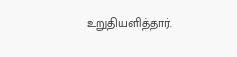உறுதியளித்தார்.